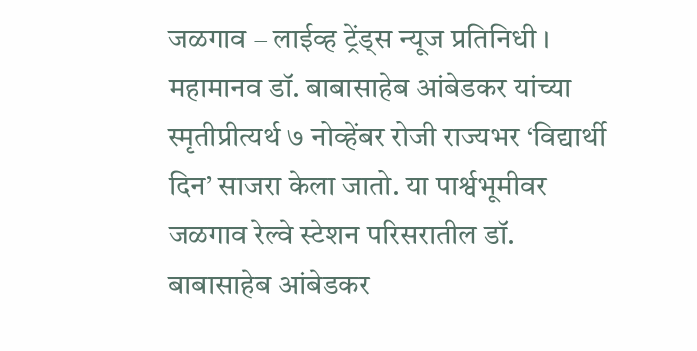जळगाव – लाईव्ह ट्रेंड्स न्यूज प्रतिनिधी । महामानव डॉ. बाबासाहेब आंबेडकर यांच्या स्मृतीप्रीत्यर्थ ७ नोव्हेंबर रोजी राज्यभर ‘विद्यार्थी दिन’ साजरा केला जातो. या पार्श्वभूमीवर जळगाव रेल्वे स्टेशन परिसरातील डॉ. बाबासाहेब आंबेडकर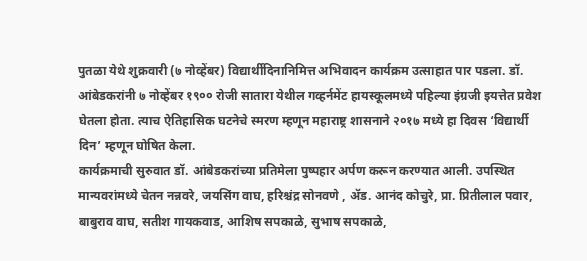पुतळा येथे शुक्रवारी (७ नोव्हेंबर) विद्यार्थीदिनानिमित्त अभिवादन कार्यक्रम उत्साहात पार पडला. डॉ. आंबेडकरांनी ७ नोव्हेंबर १९०० रोजी सातारा येथील गव्हर्नमेंट हायस्कूलमध्ये पहिल्या इंग्रजी इयत्तेत प्रवेश घेतला होता. त्याच ऐतिहासिक घटनेचे स्मरण म्हणून महाराष्ट्र शासनाने २०१७ मध्ये हा दिवस ‘विद्यार्थी दिन’ म्हणून घोषित केला.
कार्यक्रमाची सुरुवात डॉ. आंबेडकरांच्या प्रतिमेला पुष्पहार अर्पण करून करण्यात आली. उपस्थित मान्यवरांमध्ये चेतन नन्नवरे, जयसिंग वाघ, हरिश्चंद्र सोनवणे , ॲड. आनंद कोचुरे, प्रा. प्रितीलाल पवार, बाबुराव वाघ, सतीश गायकवाड, आशिष सपकाळे, सुभाष सपकाळे,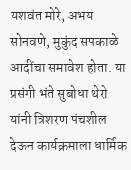यशवंत मोरे, अभय सोनवणे, मुकुंद सपकाळे आदींचा समावेश होता. या प्रसंगी भंते सुबोधा थेरो यांनी त्रिशरण पंचशील देऊन कार्यक्रमाला धार्मिक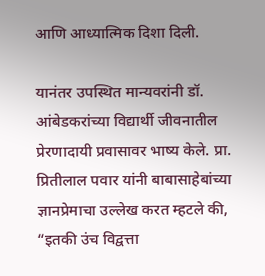आणि आध्यात्मिक दिशा दिली.

यानंतर उपस्थित मान्यवरांनी डॉ. आंबेडकरांच्या विद्यार्थी जीवनातील प्रेरणादायी प्रवासावर भाष्य केले. प्रा. प्रितीलाल पवार यांनी बाबासाहेबांच्या ज्ञानप्रेमाचा उल्लेख करत म्हटले की, “इतकी उंच विद्वत्ता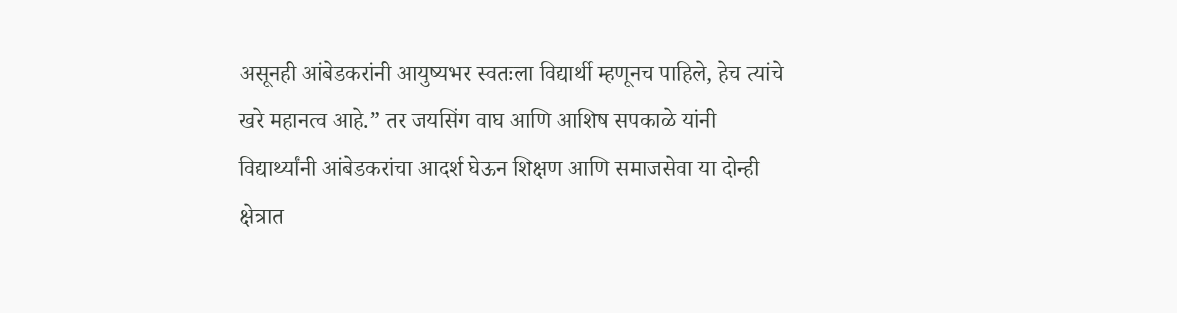असूनही आंबेडकरांनी आयुष्यभर स्वतःला विद्यार्थी म्हणूनच पाहिले, हेच त्यांचे खरे महानत्व आहे.” तर जयसिंग वाघ आणि आशिष सपकाळे यांनी विद्यार्थ्यांनी आंबेडकरांचा आदर्श घेऊन शिक्षण आणि समाजसेवा या दोन्ही क्षेत्रात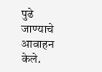पुढे जाण्याचे आवाहन केले.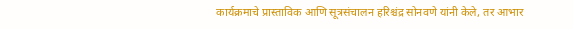कार्यक्रमाचे प्रास्ताविक आणि सूत्रसंचालन हरिश्चंद्र सोनवणे यांनी केले, तर आभार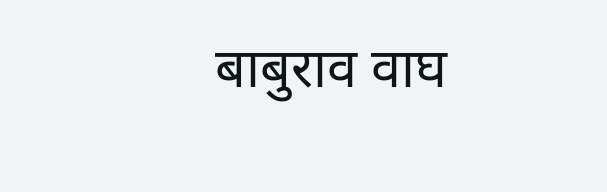बाबुराव वाघ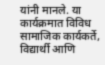यांनी मानले. या कार्यक्रमात विविध सामाजिक कार्यकर्ते, विद्यार्थी आणि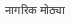नागरिक मोठ्या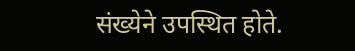संख्येने उपस्थित होते.